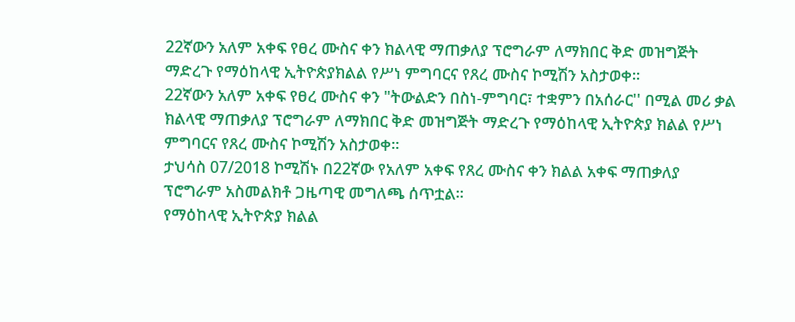22ኛውን አለም አቀፍ የፀረ ሙስና ቀን ክልላዊ ማጠቃለያ ፕሮግራም ለማክበር ቅድ መዝግጅት ማድረጉ የማዕከላዊ ኢትዮጵያክልል የሥነ ምግባርና የጸረ ሙስና ኮሚሽን አስታወቀ።
22ኛውን አለም አቀፍ የፀረ ሙስና ቀን "ትውልድን በስነ-ምግባር፣ ተቋምን በአሰራር'' በሚል መሪ ቃል ክልላዊ ማጠቃለያ ፕሮግራም ለማክበር ቅድ መዝግጅት ማድረጉ የማዕከላዊ ኢትዮጵያ ክልል የሥነ ምግባርና የጸረ ሙስና ኮሚሽን አስታወቀ።
ታህሳስ 07/2018 ኮሚሽኑ በ22ኛው የአለም አቀፍ የጸረ ሙስና ቀን ክልል አቀፍ ማጠቃለያ ፕሮግራም አስመልክቶ ጋዜጣዊ መግለጫ ሰጥቷል።
የማዕከላዊ ኢትዮጵያ ክልል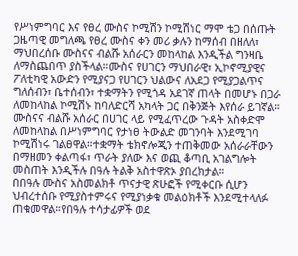የሥነምግባር እና የፀረ ሙስና ኮሚሽን ኮሚሽነር ማሞ ቴጋ በሰጡት ጋዜጣዊ መግለጫ የፀረ ሙስና ቀን መሪ ቃሉን ከማሰብ በዘለለ፣ ማህበረሰቡ ሙስናና ብልሹ አሰራርን መከላከል እንዲችል ግንዛቤ ለማስጨበጥ ያስችላል።ሙስና የሀገርን ማህበራዊ፣ ኢኮኖሚያዊና ፖለቲካዊ አውድን የሚያናጋ የሀገርን ህልውና ለአደጋ የሚያጋልጥና ግለሰብን፣ ቤተሰብን፣ ተቋማትን የሚጎዳ አደገኛ ጠላት በመሆኑ በጋራ ለመከላከል ኮሚሽኑ ከባለድርሻ አካላት ጋር በቅንጅት እየሰራ ይገኛል።
ሙስናና ብልሹ አሰራር በሀገር ላይ የሚፈጥረው ጉዳት አስቀድሞ ለመከላከል በሥነምግባር የታነፀ ትውልድ መገንባት እንደሚገባ ኮሚሽነሩ ገልፀዋል።ተቋማት ቴክኖሎጂን ተጠቅመው አሰራራቸውን በማዘመን ቀልጣፋ፣ ጥራት ያለው እና ወጪ ቆጣቢ አገልግሎት መስጠት እንዲችሉ በዓሉ ትልቅ አስተዋጽኦ ያበረክታል።
በበዓሉ ሙስና አስመልክቶ ጥናታዊ ጽሁፎች የሚቀርቡ ሲሆን ህብረተሰቡ የሚያስተምሩና የሚያነቃቁ መልዕክቶች እንደሚተላለፉ ጠቁመዋል።የበዓሉ ተሳታፊዎች ወደ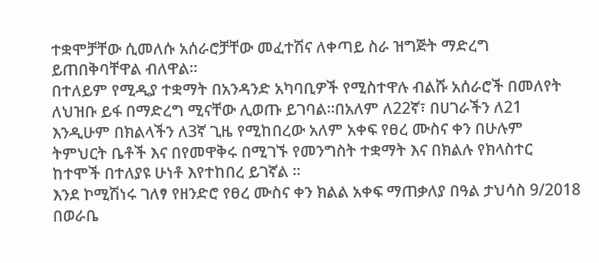ተቋሞቻቸው ሲመለሱ አሰራሮቻቸው መፈተሽና ለቀጣይ ስራ ዝግጅት ማድረግ ይጠበቅባቸዋል ብለዋል።
በተለይም የሚዲያ ተቋማት በአንዳንድ አካባቢዎች የሚስተዋሉ ብልሹ አሰራሮች በመለየት ለህዝቡ ይፋ በማድረግ ሚናቸው ሊወጡ ይገባል።በአለም ለ22ኛ፣ በሀገራችን ለ21 እንዲሁም በክልላችን ለ3ኛ ጊዜ የሚከበረው አለም አቀፍ የፀረ ሙስና ቀን በሁሉም ትምህርት ቤቶች እና በየመዋቅሩ በሚገኙ የመንግስት ተቋማት እና በክልሉ የክላስተር ከተሞች በተለያዩ ሁነቶ እየተከበረ ይገኛል ።
እንደ ኮሚሽነሩ ገለፃ የዘንድሮ የፀረ ሙስና ቀን ክልል አቀፍ ማጠቃለያ በዓል ታህሳስ 9/2018 በወራቤ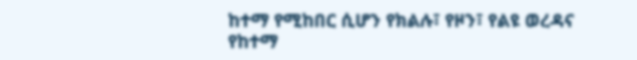ከተማ የሚከበር ሲሆን የክልሉ፣ የዞን፣ የልዩ ወረዳና የከተማ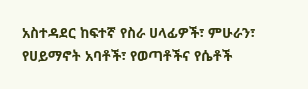አስተዳደር ከፍተኛ የስራ ሀላፊዎች፣ ምሁራን፣ የሀይማኖት አባቶች፣ የወጣቶችና የሴቶች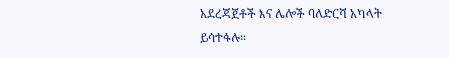አደረጃጀቶች እና ሌሎች ባለድርሻ አካላት ይሳተፋሉ።